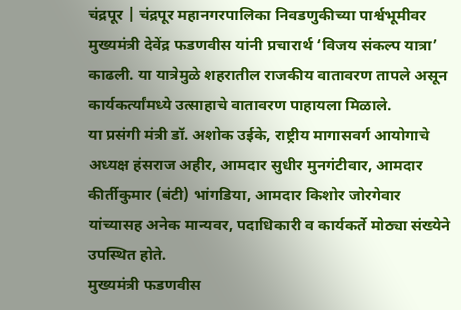चंद्रपूर | चंद्रपूर महानगरपालिका निवडणुकीच्या पार्श्वभूमीवर मुख्यमंत्री देवेंद्र फडणवीस यांनी प्रचारार्थ ‘विजय संकल्प यात्रा’ काढली. या यात्रेमुळे शहरातील राजकीय वातावरण तापले असून कार्यकर्त्यांमध्ये उत्साहाचे वातावरण पाहायला मिळाले.
या प्रसंगी मंत्री डॉ. अशोक उईके, राष्ट्रीय मागासवर्ग आयोगाचे अध्यक्ष हंसराज अहीर, आमदार सुधीर मुनगंटीवार, आमदार कीर्तीकुमार (बंटी) भांगडिया, आमदार किशोर जोरगेवार यांच्यासह अनेक मान्यवर, पदाधिकारी व कार्यकर्ते मोठ्या संख्येने उपस्थित होते.
मुख्यमंत्री फडणवीस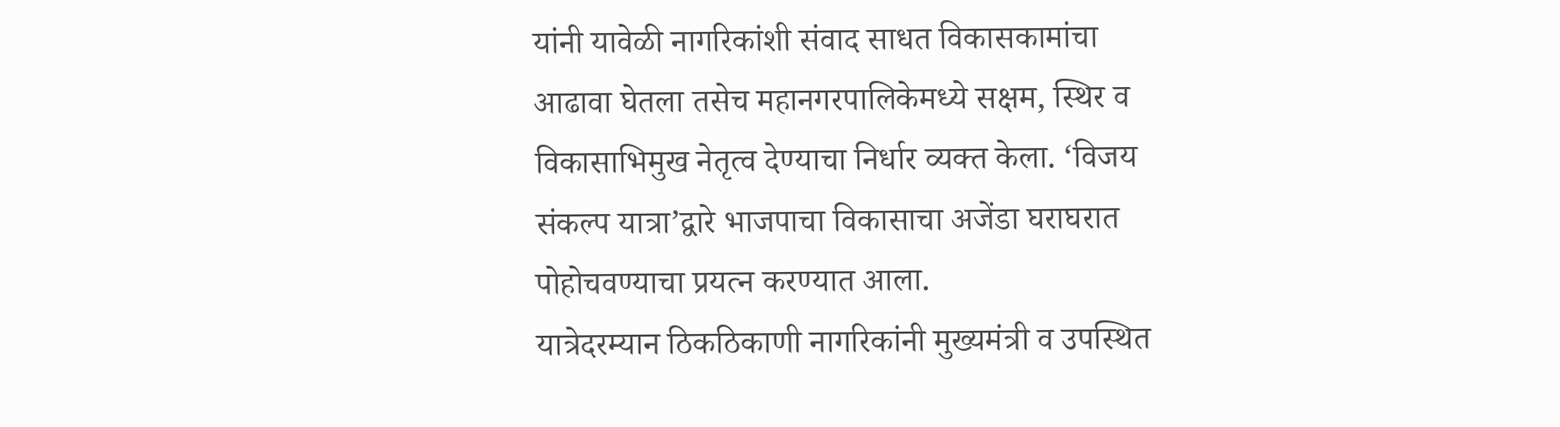यांनी यावेळी नागरिकांशी संवाद साधत विकासकामांचा आढावा घेतला तसेच महानगरपालिकेमध्ये सक्षम, स्थिर व विकासाभिमुख नेतृत्व देण्याचा निर्धार व्यक्त केला. ‘विजय संकल्प यात्रा’द्वारे भाजपाचा विकासाचा अजेंडा घराघरात पोहोचवण्याचा प्रयत्न करण्यात आला.
यात्रेदरम्यान ठिकठिकाणी नागरिकांनी मुख्यमंत्री व उपस्थित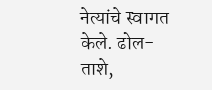नेत्यांचे स्वागत केले. ढोल-ताशे,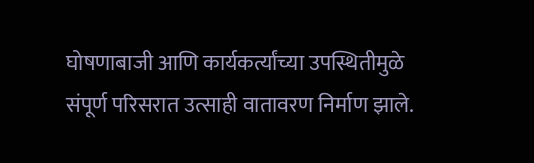घोषणाबाजी आणि कार्यकर्त्यांच्या उपस्थितीमुळे संपूर्ण परिसरात उत्साही वातावरण निर्माण झाले.